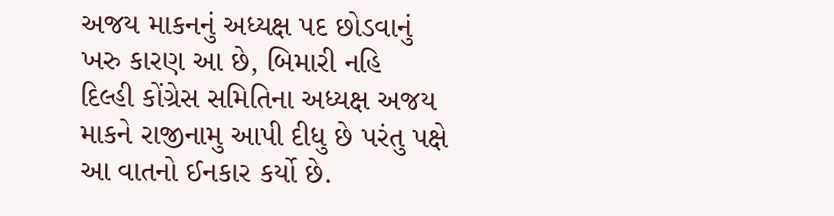અજય માકનનું અધ્યક્ષ પદ છોડવાનું ખરુ કારણ આ છે, બિમારી નહિ
દિલ્હી કોંગ્રેસ સમિતિના અધ્યક્ષ અજય માકને રાજીનામુ આપી દીધુ છે પરંતુ પક્ષે આ વાતનો ઈનકાર કર્યો છે.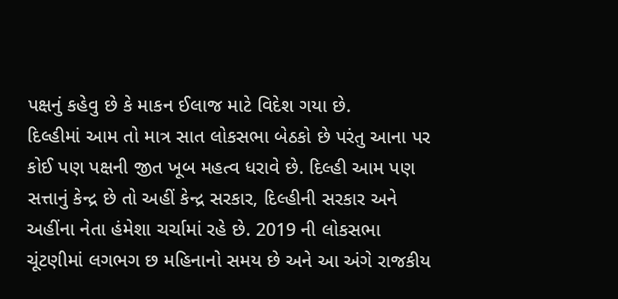પક્ષનું કહેવુ છે કે માકન ઈલાજ માટે વિદેશ ગયા છે.
દિલ્હીમાં આમ તો માત્ર સાત લોકસભા બેઠકો છે પરંતુ આના પર કોઈ પણ પક્ષની જીત ખૂબ મહત્વ ધરાવે છે. દિલ્હી આમ પણ સત્તાનું કેન્દ્ર છે તો અહીં કેન્દ્ર સરકાર, દિલ્હીની સરકાર અને અહીંના નેતા હંમેશા ચર્ચામાં રહે છે. 2019 ની લોકસભા ચૂંટણીમાં લગભગ છ મહિનાનો સમય છે અને આ અંગે રાજકીય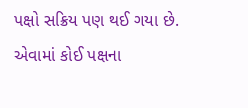પક્ષો સક્રિય પણ થઈ ગયા છે. એવામાં કોઈ પક્ષના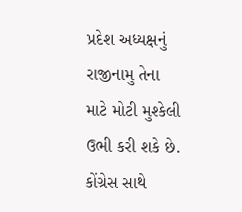પ્રદેશ અધ્યક્ષનું રાજીનામુ તેના માટે મોટી મુશ્કેલી ઉભી કરી શકે છે. કોંગ્રેસ સાથે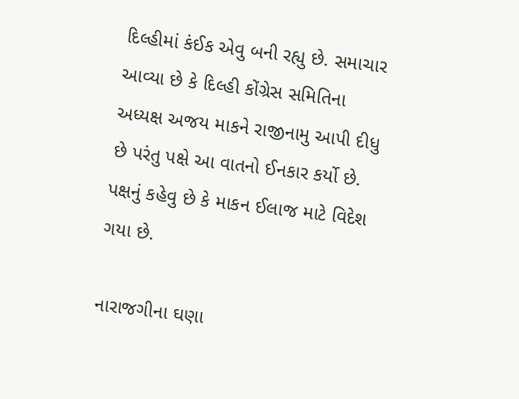દિલ્હીમાં કંઈક એવુ બની રહ્યુ છે. સમાચાર આવ્યા છે કે દિલ્હી કોંગ્રેસ સમિતિના અધ્યક્ષ અજય માકને રાજીનામુ આપી દીધુ છે પરંતુ પક્ષે આ વાતનો ઈનકાર કર્યો છે. પક્ષનું કહેવુ છે કે માકન ઈલાજ માટે વિદેશ ગયા છે.

નારાજગીના ઘણા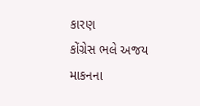કારણ
કોંગ્રેસ ભલે અજય માકનના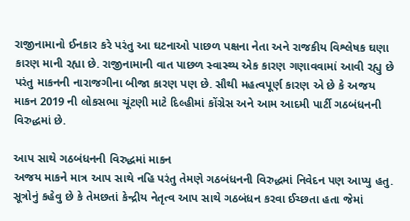રાજીનામાનો ઈનકાર કરે પરંતુ આ ઘટનાઓ પાછળ પક્ષના નેતા અને રાજકીય વિશ્લેષક ઘણા કારણ માની રહ્યા છે. રાજીનામાની વાત પાછળ સ્વાસ્થ્ય એક કારણ ગણાવવામાં આવી રહ્યુ છે પરંતુ માકનની નારાજગીના બીજા કારણ પણ છે. સૌથી મહત્વપૂર્ણ કારણ એ છે કે અજય માકન 2019 ની લોકસભા ચૂંટણી માટે દિલ્હીમાં કોંગ્રેસ અને આમ આદમી પાર્ટી ગઠબંધનની વિરુદ્ધમાં છે.

આપ સાથે ગઠબંધનની વિરુદ્ધમાં માકન
અજય માકને માત્ર આપ સાથે નહિ પરંતુ તેમણે ગઠબંધનની વિરુદ્ધમાં નિવેદન પણ આપ્યુ હતુ. સૂત્રોનું કહેવુ છે કે તેમછતાં કેન્દ્રીય નેતૃત્વ આપ સાથે ગઠબંધન કરવા ઈચ્છતા હતા જેમાં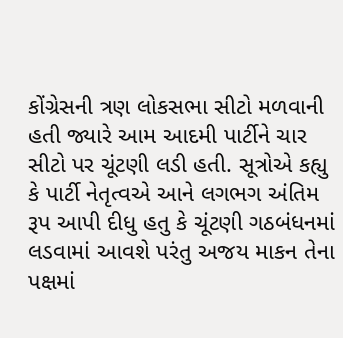કોંગ્રેસની ત્રણ લોકસભા સીટો મળવાની હતી જ્યારે આમ આદમી પાર્ટીને ચાર સીટો પર ચૂંટણી લડી હતી. સૂત્રોએ કહ્યુ કે પાર્ટી નેતૃત્વએ આને લગભગ અંતિમ રૂપ આપી દીધુ હતુ કે ચૂંટણી ગઠબંધનમાં લડવામાં આવશે પરંતુ અજય માકન તેના પક્ષમાં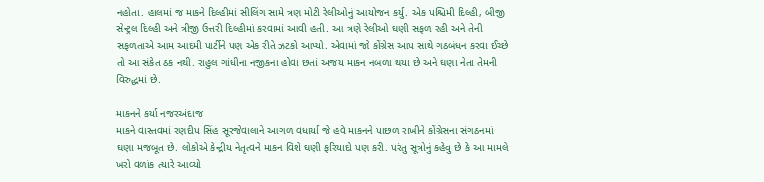નહોતા. હાલમાં જ માકને દિલ્હીમાં સીલિંગ સામે ત્રણ મોટી રેલીઓનું આયોજન કર્યુ. એક પશ્ચિમી દિલ્હી, બીજી સેન્ટ્રલ દિલ્હી અને ત્રીજી ઉત્તરી દિલ્હીમાં કરવામાં આવી હતી. આ ત્રણે રેલીઓ ઘણી સફળ રહી અને તેની સફળતાએ આમ આદમી પાર્ટીને પણ એક રીતે ઝટકો આપ્યો. એવામાં જો કોંગ્રેસ આપ સાથે ગઠબંધન કરવા ઈચ્છે તો આ સંકેત ઠક નથી. રાહુલ ગાંધીના નજીકના હોવા છતાં અજય માકન નબળા થયા છે અને ઘણા નેતા તેમની વિરુદ્ધમાં છે.

માકનને કર્યા નજરઅંદાજ
માકને વાસ્તવમાં રણદીપ સિંહ સૂરજેવાલાને આગળ વધાર્યા જે હવે માકનને પાછળ રાખીને કોંગ્રેસના સંગઠનમાં ઘણા મજબૂત છે. લોકોએ કેન્દ્રીય નેતૃત્વને માકન વિશે ઘણી ફરિયાદો પણ કરી. પરંતુ સૂત્રોનું કહેવુ છે કે આ મામલે ખરો વળાંક ત્યારે આવ્યો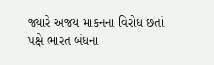જ્યારે અજય માકનના વિરોધ છતાં પક્ષે ભારત બંધના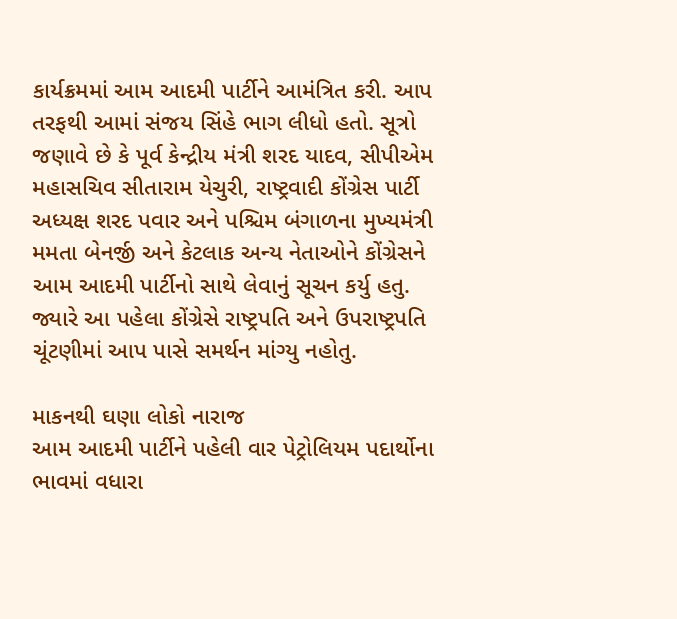કાર્યક્રમમાં આમ આદમી પાર્ટીને આમંત્રિત કરી. આપ તરફથી આમાં સંજય સિંહે ભાગ લીધો હતો. સૂત્રો જણાવે છે કે પૂર્વ કેન્દ્રીય મંત્રી શરદ યાદવ, સીપીએમ મહાસચિવ સીતારામ યેચુરી, રાષ્ટ્રવાદી કોંગ્રેસ પાર્ટી અધ્યક્ષ શરદ પવાર અને પશ્ચિમ બંગાળના મુખ્યમંત્રી મમતા બેનર્જી અને કેટલાક અન્ય નેતાઓને કોંગ્રેસને આમ આદમી પાર્ટીનો સાથે લેવાનું સૂચન કર્યુ હતુ. જ્યારે આ પહેલા કોંગ્રેસે રાષ્ટ્રપતિ અને ઉપરાષ્ટ્રપતિ ચૂંટણીમાં આપ પાસે સમર્થન માંગ્યુ નહોતુ.

માકનથી ઘણા લોકો નારાજ
આમ આદમી પાર્ટીને પહેલી વાર પેટ્રોલિયમ પદાર્થોના ભાવમાં વધારા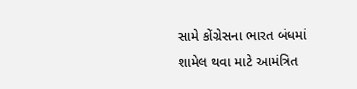સામે કોંગ્રેસના ભારત બંધમાં શામેલ થવા માટે આમંત્રિત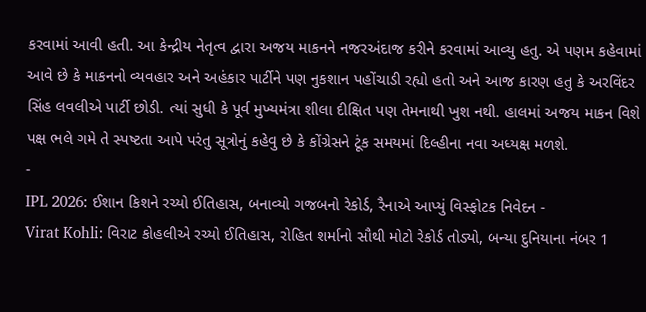કરવામાં આવી હતી. આ કેન્દ્રીય નેતૃત્વ દ્વારા અજય માકનને નજરઅંદાજ કરીને કરવામાં આવ્યુ હતુ. એ પણમ કહેવામાં આવે છે કે માકનનો વ્યવહાર અને અહંકાર પાર્ટીને પણ નુકશાન પહોંચાડી રહ્યો હતો અને આજ કારણ હતુ કે અરવિંદર સિંહ લવલીએ પાર્ટી છોડી. ત્યાં સુધી કે પૂર્વ મુખ્યમંત્રા શીલા દીક્ષિત પણ તેમનાથી ખુશ નથી. હાલમાં અજય માકન વિશે પક્ષ ભલે ગમે તે સ્પષ્ટતા આપે પરંતુ સૂત્રોનું કહેવુ છે કે કોંગ્રેસને ટૂંક સમયમાં દિલ્હીના નવા અધ્યક્ષ મળશે.
-
IPL 2026: ઈશાન કિશને રચ્યો ઈતિહાસ, બનાવ્યો ગજબનો રેકોર્ડ, રૈનાએ આપ્યું વિસ્ફોટક નિવેદન -
Virat Kohli: વિરાટ કોહલીએ રચ્યો ઈતિહાસ, રોહિત શર્માનો સૌથી મોટો રેકોર્ડ તોડ્યો, બન્યા દુનિયાના નંબર 1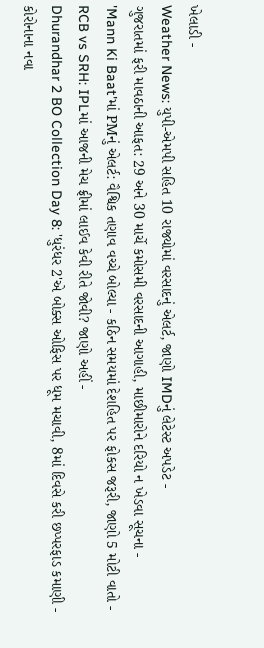ખેલાડી -
Weather News: યુપી-એમપી સહિત 10 રાજ્યોમાં વરસાદનું એલર્ટ, જાણો IMDનું લેટેસ્ટ અપડેટ -
ગુજરાતમાં ફરી માવઠાની આફત: 29 અને 30 માર્ચે કમોસમી વરસાદની આગાહી, માછીમારોને દરિયો ન ખેડવા સૂચના -
'Mann Ki Baat'માં PMનું એલર્ટ: વૈશ્વિક તણાવ વચ્ચે બોલ્યા - કઠિન સમયમાં દેશહિત પર ફોકસ જરૂરી, જાણો 5 મોટી વાતો -
RCB vs SRH: IPLમાં આજની મેચ ફ્રીમાં લાઈવ કેવી રીતે જોવી? જાણો અહીં -
Dhurandhar 2 BO Collection Day 8: 'ધુરંધર 2'એ બોક્સ ઓફિસ પર ધૂમ મચાવી, 8માં દિવસે કરી છપ્પરફાડ કમાણી -
કોરોનાના નવા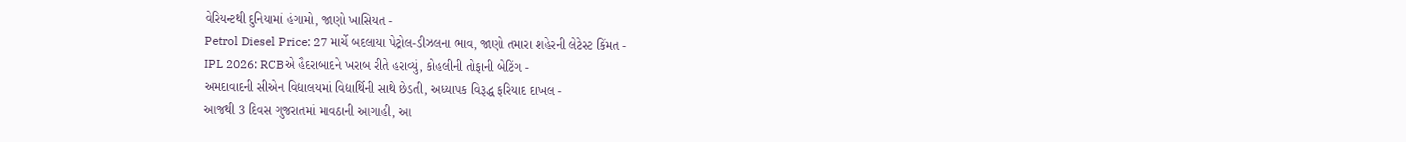વેરિયન્ટથી દુનિયામાં હંગામો, જાણો ખાસિયત -
Petrol Diesel Price: 27 માર્ચે બદલાયા પેટ્રોલ-ડીઝલના ભાવ, જાણો તમારા શહેરની લેટેસ્ટ કિંમત -
IPL 2026: RCBએ હૈદરાબાદને ખરાબ રીતે હરાવ્યું, કોહલીની તોફાની બેટિંગ -
અમદાવાદની સીએન વિદ્યાલયમાં વિદ્યાર્થિની સાથે છેડતી, અધ્યાપક વિરૂદ્ધ ફરિયાદ દાખલ -
આજથી 3 દિવસ ગુજરાતમાં માવઠાની આગાહી, આ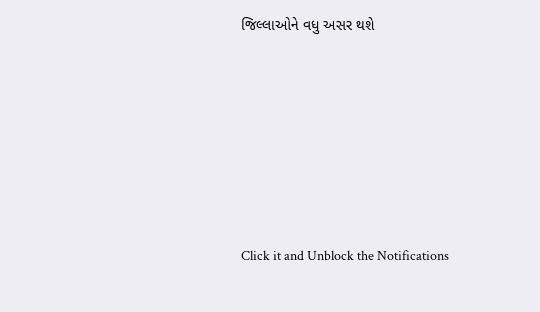જિલ્લાઓને વધુ અસર થશે








Click it and Unblock the Notifications